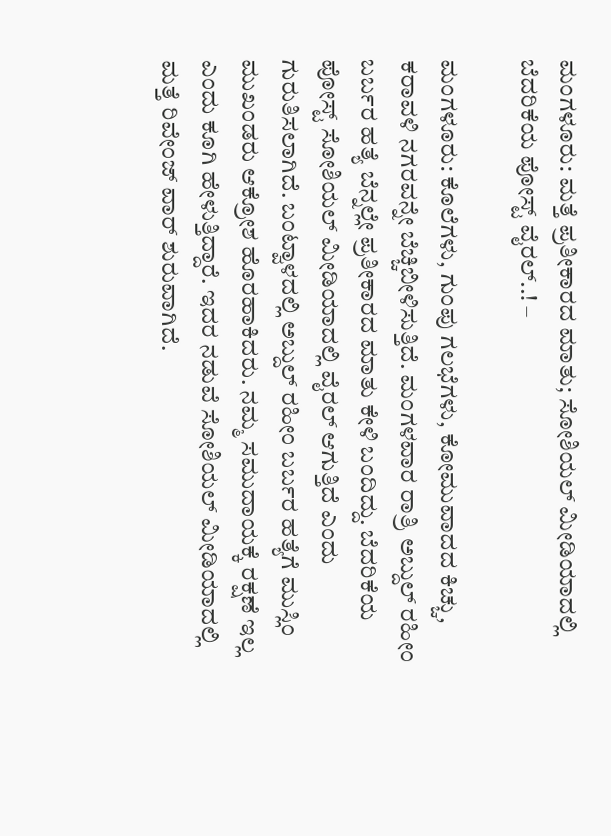ಮಂಗಳೂರು: ಮತ್ತೆ ಪ್ರತೀಕಾರದ ಮಾತು; ಸೋಶಿಯಲ್ ಮೀಡಿಯಾದಲ್ಲಿ ಬೆದರಿಕೆಯ ಪೋಸ್ಟ್ ವೈರಲ್..! –

ಮಂಗಳೂರು: ಕೊಲೆಗಳು, ಗುಂಪು ಗಲಭೆಗಳು, ಕೋಮುವಾದದ ಕಿಚ್ಚು, ಕರಾವಳಿ ನಗರವನ್ನೇ ಬೆಚ್ಚಿಬೀಳಿಸುತ್ತಿದೆ. ಮಂಗಳವಾರ ರಾತ್ರಿ ಅಬ್ದುಲ್ ರಹೀಂ ಬರ್ಬರ ಹತ್ಯೆ ಬೆನ್ನಲ್ಲೇ ಪ್ರತೀಕಾರದ ಮಾತು ಕೇಳಿ ಬಂದಿದ್ದು. ಬೆದರಿಕೆಯ ಪೋಸ್ಟ್ ಸೋಶಿಯಲ್ ಮೀಡಿಯಾದಲ್ಲಿ ವೈರಲ್ ಆಗುತ್ತಿದೆ ಎಂದು ಗುರುತಿಸಲಾಗಿದೆ. ಬಂಟ್ವಾಳದಲ್ಲಿ ಅಬ್ದುಲ್ ರಹೀಂ ಬರ್ಬರ ಹತ್ಯೆಗೆ ಮುಸ್ಲಿಂ ಮುಖಂಡರು ಆಕ್ರೋಶ ಹೊರಹಾಕಿದರು. ನಮ್ಮ ಸಮುದಾಯಕ್ಕೆ ರಕ್ಷಣೆ ಇಲ್ಲ ಎಂದು ಕೂಗಿ ಹೇಳುತ್ತಿದ್ದಾರೆ. ಇದರ ನಡುವೆ ಸೋಶಿಯಲ್ ಮೀಡಿಯಾದಲ್ಲಿ ಮತ್ತೆ ರಿವೇಂಜ್ ವಾರ್ ಶುರುವಾಗಿದೆ.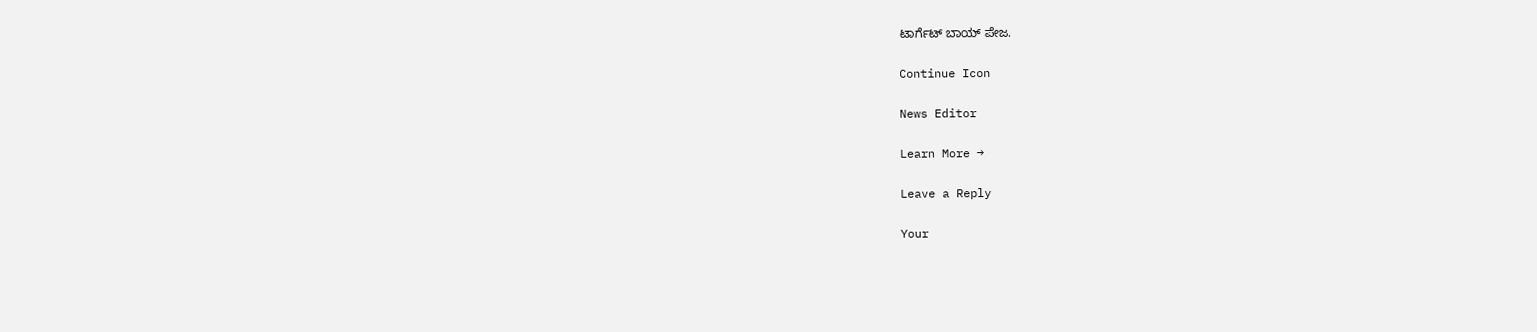ಟಾರ್ಗೆಟ್ ಬಾಯ್ ಪೇಜ.

Continue Icon

News Editor

Learn More →

Leave a Reply

Your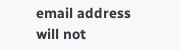email address will not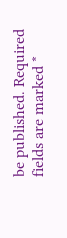be published. Required fields are marked *